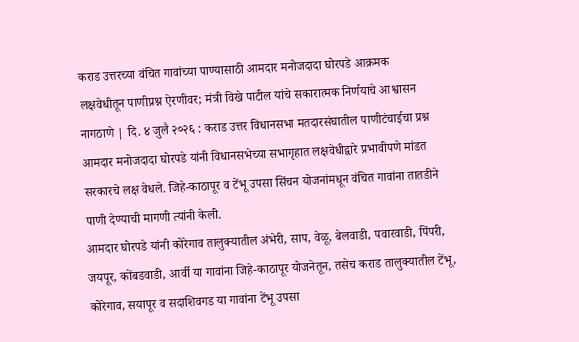कराड उत्तरच्या वंचित गावांच्या पाण्यासाठी आमदार मनोजदादा घोरपडे आक्रमक
लक्षवेधीतून पाणीप्रश्न ऐरणीवर; मंत्री विखे पाटील यांचे सकारात्मक निर्णयाचे आश्वासन
नागठाणे | दि. ४ जुलै २०२६ : कराड उत्तर विधानसभा मतदारसंघातील पाणीटंचाईचा प्रश्न आमदार मनोजदादा घोरपडे यांनी विधानसभेच्या सभागृहात लक्षवेधीद्वारे प्रभावीपणे मांडत सरकारचे लक्ष वेधले. जिहे-काठापूर व टेंभू उपसा सिंचन योजनांमधून वंचित गावांना तातडीने पाणी देण्याची मागणी त्यांनी केली.
आमदार घोरपडे यांनी कोरेगाव तालुक्यातील अंभेरी, साप, वेळू, बेलवाडी, पवारवाडी, पिंपरी, जयपूर, कोंबडवाडी, आर्वी या गावांना जिहे-काठापूर योजनेतून, तसेच कराड तालुक्यातील टेंभू, कोरेगाव, सयापूर व सदाशिवगड या गावांना टेंभू उपसा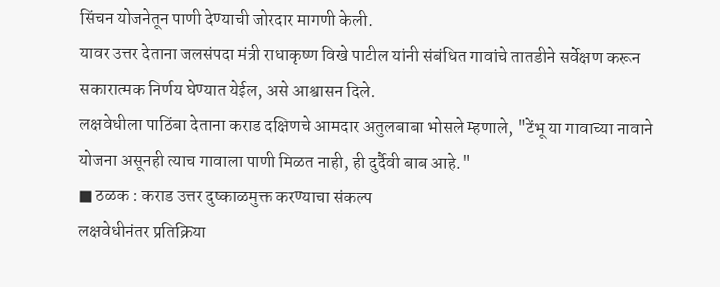सिंचन योजनेतून पाणी देण्याची जोरदार मागणी केली.
यावर उत्तर देताना जलसंपदा मंत्री राधाकृष्ण विखे पाटील यांनी संबंधित गावांचे तातडीने सर्वेक्षण करून सकारात्मक निर्णय घेण्यात येईल, असे आश्वासन दिले.
लक्षवेधीला पाठिंबा देताना कराड दक्षिणचे आमदार अतुलबाबा भोसले म्हणाले, "टेंभू या गावाच्या नावाने योजना असूनही त्याच गावाला पाणी मिळत नाही, ही दुर्दैवी बाब आहे."
■ ठळक : कराड उत्तर दुष्काळमुक्त करण्याचा संकल्प
लक्षवेधीनंतर प्रतिक्रिया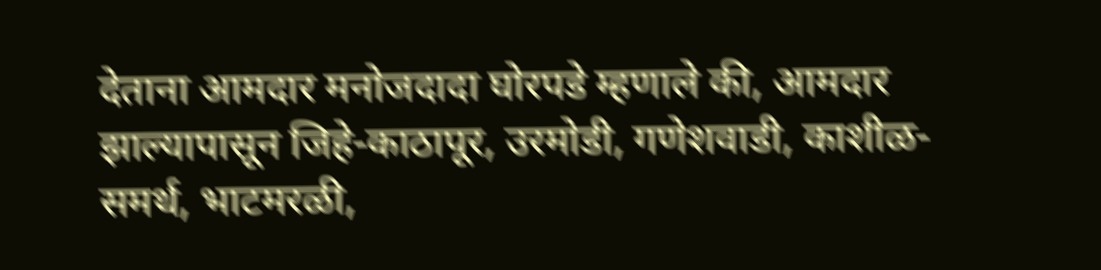देताना आमदार मनोजदादा घोरपडे म्हणाले की, आमदार झाल्यापासून जिहे-काठापूर, उरमोडी, गणेशवाडी, काशीळ-समर्थ, भाटमरळी,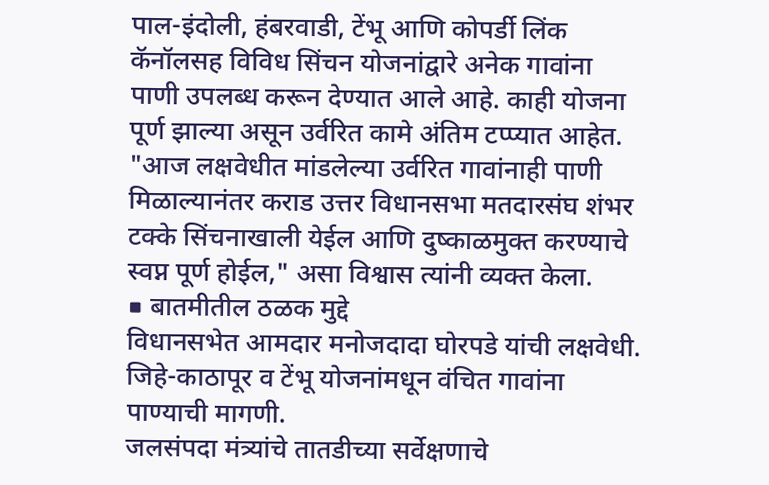पाल-इंदोली, हंबरवाडी, टेंभू आणि कोपर्डी लिंक कॅनॉलसह विविध सिंचन योजनांद्वारे अनेक गावांना पाणी उपलब्ध करून देण्यात आले आहे. काही योजना पूर्ण झाल्या असून उर्वरित कामे अंतिम टप्प्यात आहेत.
"आज लक्षवेधीत मांडलेल्या उर्वरित गावांनाही पाणी मिळाल्यानंतर कराड उत्तर विधानसभा मतदारसंघ शंभर टक्के सिंचनाखाली येईल आणि दुष्काळमुक्त करण्याचे स्वप्न पूर्ण होईल," असा विश्वास त्यांनी व्यक्त केला.
■ बातमीतील ठळक मुद्दे
विधानसभेत आमदार मनोजदादा घोरपडे यांची लक्षवेधी.
जिहे-काठापूर व टेंभू योजनांमधून वंचित गावांना पाण्याची मागणी.
जलसंपदा मंत्र्यांचे तातडीच्या सर्वेक्षणाचे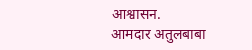आश्वासन.
आमदार अतुलबाबा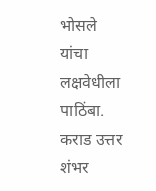भोसले यांचा लक्षवेधीला पाठिंबा.
कराड उत्तर शंभर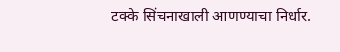टक्के सिंचनाखाली आणण्याचा निर्धार.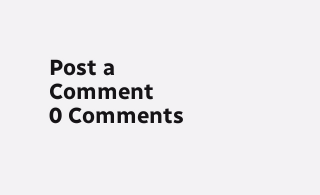Post a Comment
0 Comments